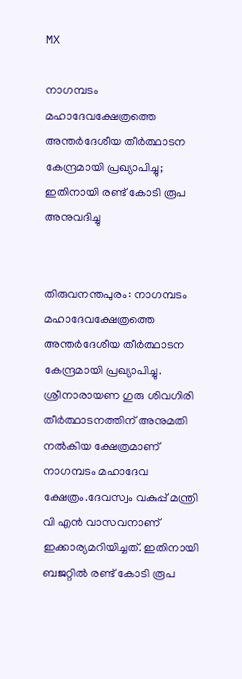MX

നാഗമ്പടം മഹാദേവക്ഷേത്രത്തെ അന്തര്‍ദേശീയ തീര്‍ത്ഥാടന കേന്ദ്രമായി പ്രഖ്യാപിച്ചു; ഇതിനായി രണ്ട് കോടി രൂപ അനുവദിച്ചു


തിരുവനന്തപുരം: നാഗമ്പടം മഹാദേവക്ഷേത്രത്തെ അന്തര്‍ദേശീയ തീര്‍ത്ഥാടന കേന്ദ്രമായി പ്രഖ്യാപിച്ചു. ശ്രീനാരായണ ഗുരു ശിവഗിരി തീര്‍ത്ഥാടനത്തിന് അനുമതി നല്‍കിയ ക്ഷേത്രമാണ് നാഗമ്പടം മഹാദേവ ക്ഷേത്രം.ദേവസ്വം വകുപ്പ് മന്ത്രി വി എന്‍ വാസവനാണ് ഇക്കാര്യമറിയിച്ചത്. ഇതിനായി ബജറ്റില്‍ രണ്ട് കോടി രൂപ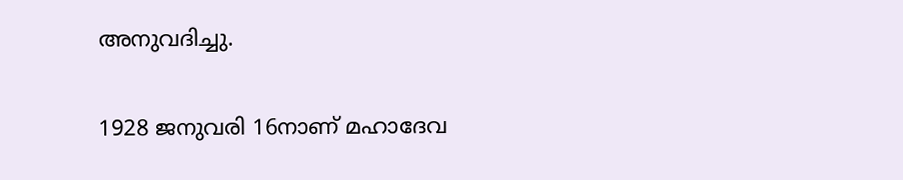അനുവദിച്ചു.

1928 ജനുവരി 16നാണ് മഹാദേവ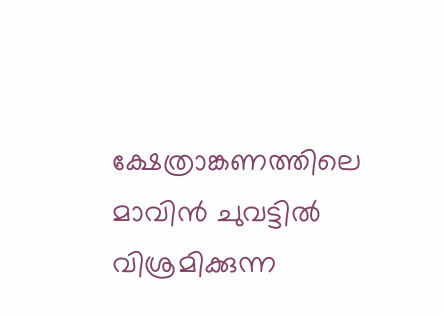ക്ഷേത്രാങ്കണത്തിലെ മാവിന്‍ ചുവട്ടില്‍ വിശ്രമിക്കുന്ന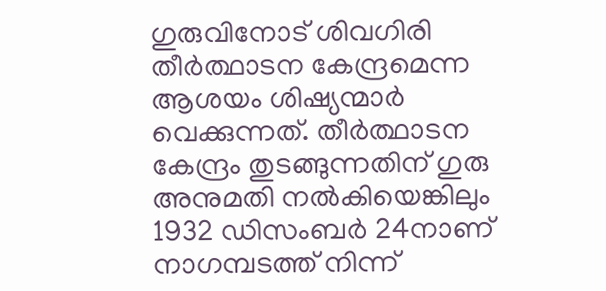ഗുരുവിനോട് ശിവഗിരി തീര്‍ത്ഥാടന കേന്ദ്രമെന്ന ആശയം ശിഷ്യന്മാര്‍ വെക്കുന്നത്. തീര്‍ത്ഥാടന കേന്ദ്രം തുടങ്ങുന്നതിന് ഗുരു അനുമതി നല്‍കിയെങ്കിലും 1932 ഡിസംബര്‍ 24നാണ് നാഗമ്പടത്ത് നിന്ന്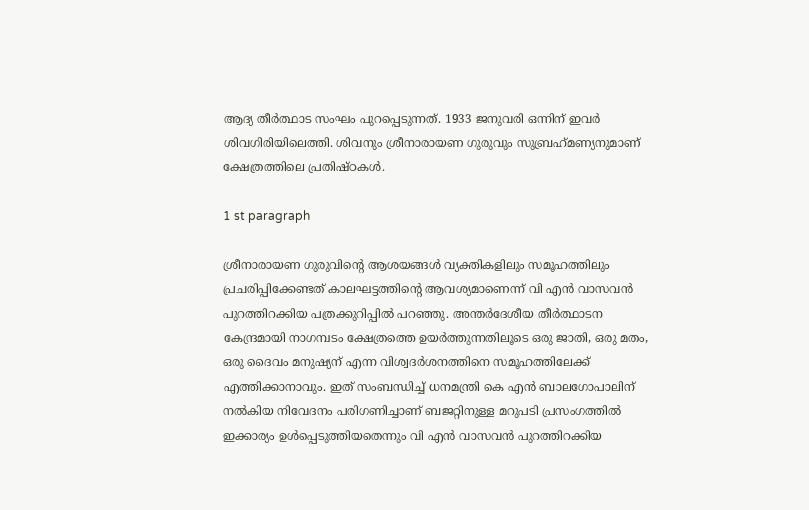ആദ്യ തീര്‍ത്ഥാട സംഘം പുറപ്പെടുന്നത്. 1933 ജനുവരി ഒന്നിന് ഇവര്‍ ശിവഗിരിയിലെത്തി. ശിവനും ശ്രീനാരായണ ഗുരുവും സുബ്രഹ്‌മണ്യനുമാണ് ക്ഷേത്രത്തിലെ പ്രതിഷ്ഠകള്‍.

1 st paragraph

ശ്രീനാരായണ ഗുരുവിന്റെ ആശയങ്ങള്‍ വ്യക്തികളിലും സമൂഹത്തിലും പ്രചരിപ്പിക്കേണ്ടത് കാലഘട്ടത്തിന്റെ ആവശ്യമാണെന്ന് വി എന്‍ വാസവന്‍ പുറത്തിറക്കിയ പത്രക്കുറിപ്പില്‍ പറഞ്ഞു. അന്തര്‍ദേശീയ തീര്‍ത്ഥാടന കേന്ദ്രമായി നാഗമ്പടം ക്ഷേത്രത്തെ ഉയര്‍ത്തുന്നതിലൂടെ ഒരു ജാതി, ഒരു മതം, ഒരു ദൈവം മനുഷ്യന് എന്ന വിശ്വദര്‍ശനത്തിനെ സമൂഹത്തിലേക്ക് എത്തിക്കാനാവും. ഇത് സംബന്ധിച്ച്‌ ധനമന്ത്രി കെ എന്‍ ബാലഗോപാലിന് നല്‍കിയ നിവേദനം പരിഗണിച്ചാണ് ബജറ്റിനുള്ള മറുപടി പ്രസംഗത്തില്‍ ഇക്കാര്യം ഉള്‍പ്പെടുത്തിയതെന്നും വി എന്‍ വാസവന്‍ പുറത്തിറക്കിയ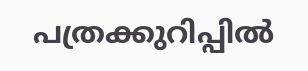പത്രക്കുറിപ്പില്‍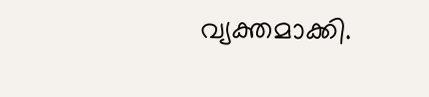വ്യക്തമാക്കി.